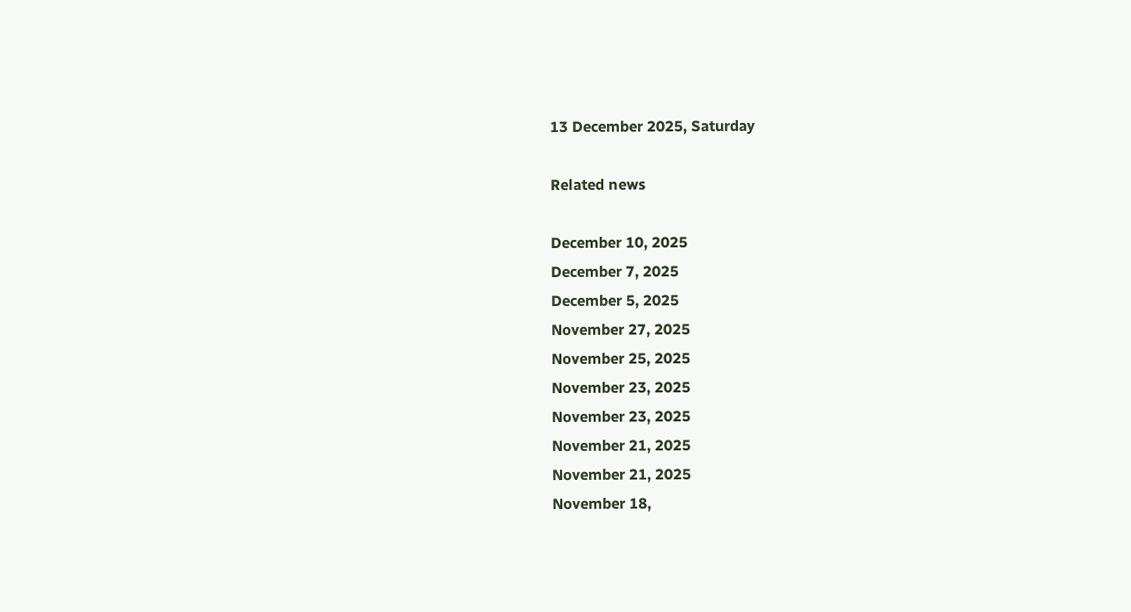13 December 2025, Saturday

Related news

December 10, 2025
December 7, 2025
December 5, 2025
November 27, 2025
November 25, 2025
November 23, 2025
November 23, 2025
November 21, 2025
November 21, 2025
November 18,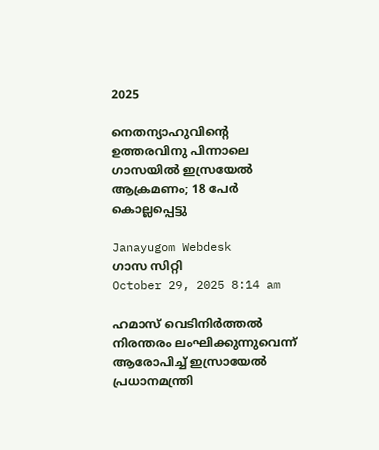2025

നെതന്യാഹുവിന്റെ ഉത്തരവിനു പിന്നാലെ ഗാസയില്‍ ഇസ്രയേല്‍ ആക്രമണം; 18 പേര്‍ കൊല്ലപ്പെട്ടു

Janayugom Webdesk
ഗാസ സിറ്റി
October 29, 2025 8:14 am

ഹമാസ് വെടിനിർത്തൽ നിരന്തരം ലംഘിക്കുന്നുവെന്ന് ആരോപിച്ച് ഇസ്രായേൽ പ്രധാനമന്ത്രി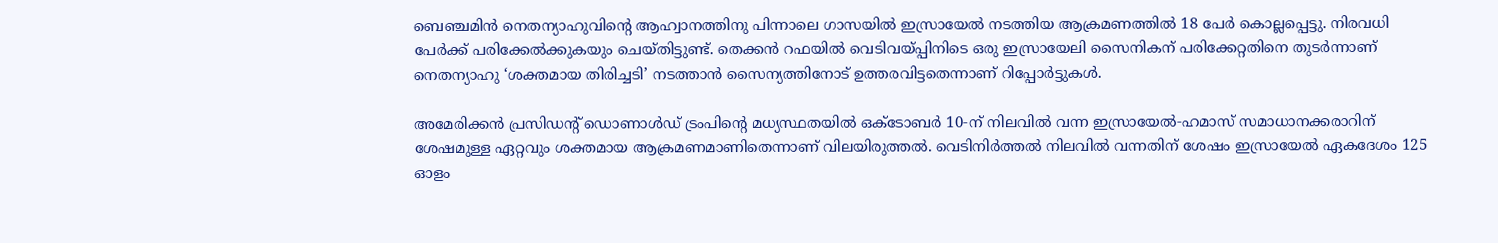ബെഞ്ചമിൻ നെതന്യാഹുവിൻ്റെ ആഹ്വാനത്തിനു പിന്നാലെ ഗാസയിൽ ഇസ്രായേൽ നടത്തിയ ആക്രമണത്തിൽ 18 പേർ കൊല്ലപ്പെട്ടു. നിരവധി പേർക്ക് പരിക്കേൽക്കുകയും ചെയ്തിട്ടുണ്ട്. തെക്കൻ റഫയിൽ വെടിവയ്പ്പിനിടെ ഒരു ഇസ്രായേലി സൈനികന് പരിക്കേറ്റതിനെ തുടർന്നാണ് നെതന്യാഹു ‘ശക്തമായ തിരിച്ചടി’ നടത്താൻ സൈന്യത്തിനോട് ഉത്തരവിട്ടതെന്നാണ് റിപ്പോർട്ടുകൾ.

അമേരിക്കൻ പ്രസിഡൻ്റ് ഡൊണാൾഡ് ട്രംപിൻ്റെ മധ്യസ്ഥതയിൽ ഒക്ടോബർ 10‑ന് നിലവിൽ വന്ന ഇസ്രായേൽ‑ഹമാസ് സമാധാനക്കരാറിന് ശേഷമുള്ള ഏറ്റവും ശക്തമായ ആക്രമണമാണിതെന്നാണ് വിലയിരുത്തൽ. വെടിനിർത്തൽ നിലവിൽ വന്നതിന് ശേഷം ഇസ്രായേൽ ഏകദേശം 125 ഓളം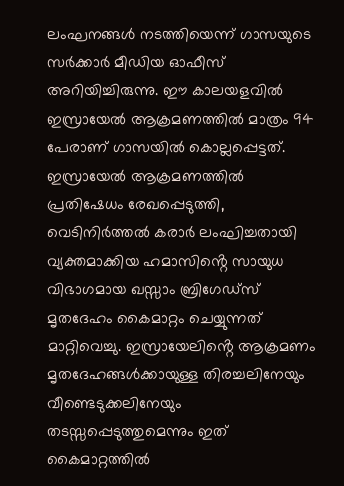ലംഘനങ്ങൾ നടത്തിയെന്ന് ഗാസയുടെ സർക്കാർ മീഡിയ ഓഫീസ് അറിയിച്ചിരുന്നു. ഈ കാലയളവിൽ ഇസ്രായേൽ ആക്രമണത്തിൽ മാത്രം 94 പേരാണ് ഗാസയിൽ കൊല്ലപ്പെട്ടത്. ഇസ്രായേൽ ആക്രമണത്തിൽ പ്രതിഷേധം രേഖപ്പെടുത്തി, വെടിനിർത്തൽ കരാർ ലംഘിച്ചതായി വ്യക്തമാക്കിയ ഹമാസിൻ്റെ സായുധ വിഭാഗമായ ഖസ്സാം ബ്രിഗേഡ്‌സ് മൃതദേഹം കൈമാറ്റം ചെയ്യുന്നത് മാറ്റിവെച്ചു. ഇസ്രായേലിൻ്റെ ആക്രമണം മൃതദേഹങ്ങൾക്കായുള്ള തിരച്ചലിനേയും വീണ്ടെടുക്കലിനേയും തടസ്സപ്പെടുത്തുമെന്നും ഇത് കൈമാറ്റത്തിൽ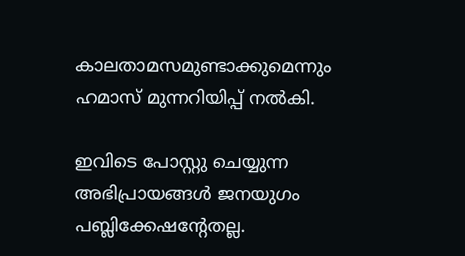കാലതാമസമുണ്ടാക്കുമെന്നും ഹമാസ് മുന്നറിയിപ്പ് നൽകി.

ഇവിടെ പോസ്റ്റു ചെയ്യുന്ന അഭിപ്രായങ്ങള്‍ ജനയുഗം പബ്ലിക്കേഷന്റേതല്ല.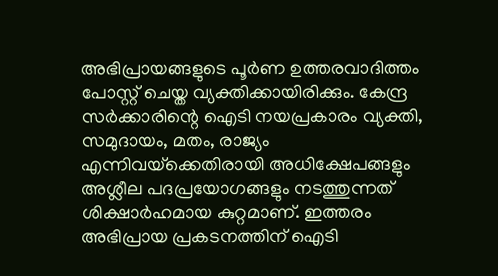അഭിപ്രായങ്ങളുടെ പൂര്‍ണ ഉത്തരവാദിത്തം പോസ്റ്റ് ചെയ്ത വ്യക്തിക്കായിരിക്കും. കേന്ദ്ര സര്‍ക്കാരിന്റെ ഐടി നയപ്രകാരം വ്യക്തി, സമുദായം, മതം, രാജ്യം എന്നിവയ്‌ക്കെതിരായി അധിക്ഷേപങ്ങളും അശ്ലീല പദപ്രയോഗങ്ങളും നടത്തുന്നത് ശിക്ഷാര്‍ഹമായ കുറ്റമാണ്. ഇത്തരം അഭിപ്രായ പ്രകടനത്തിന് ഐടി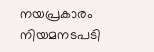നയപ്രകാരം നിയമനടപടി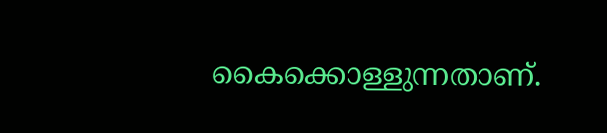കൈക്കൊള്ളുന്നതാണ്.